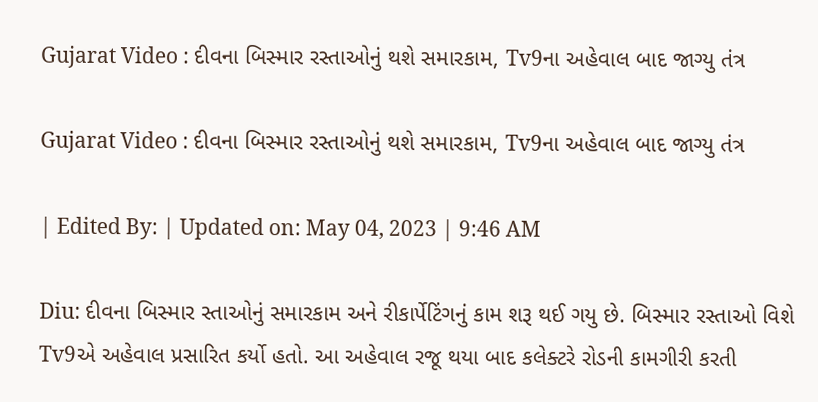Gujarat Video : દીવના બિસ્માર રસ્તાઓનું થશે સમારકામ, Tv9ના અહેવાલ બાદ જાગ્યુ તંત્ર

Gujarat Video : દીવના બિસ્માર રસ્તાઓનું થશે સમારકામ, Tv9ના અહેવાલ બાદ જાગ્યુ તંત્ર

| Edited By: | Updated on: May 04, 2023 | 9:46 AM

Diu: દીવના બિસ્માર સ્તાઓનું સમારકામ અને રીકાર્પેટિંગનું કામ શરૂ થઈ ગયુ છે. બિસ્માર રસ્તાઓ વિશે Tv9એ અહેવાલ પ્રસારિત કર્યો હતો. આ અહેવાલ રજૂ થયા બાદ કલેક્ટરે રોડની કામગીરી કરતી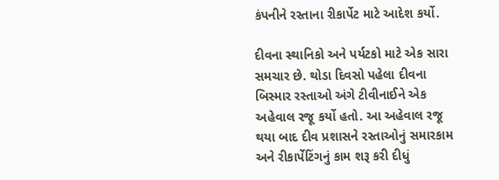કંપનીને રસ્તાના રીકાર્પેટ માટે આદેશ કર્યો.

દીવના સ્થાનિકો અને પર્યટકો માટે એક સારા સમચાર છે. થોડા દિવસો પહેલા દીવના બિસ્માર રસ્તાઓ અંગે ટીવીનાઈને એક અહેવાલ રજૂ કર્યો હતો. આ અહેવાલ રજૂ થયા બાદ દીવ પ્રશાસને રસ્તાઓનું સમારકામ અને રીકાર્પેટિંગનું કામ શરૂ કરી દીધું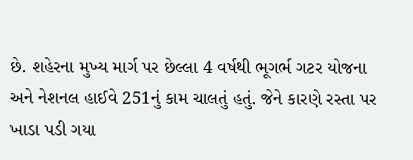છે. શહેરના મુખ્ય માર્ગ પર છેલ્લા 4 વર્ષથી ભૂગર્ભ ગટર યોજના અને નેશનલ હાઈવે 251નું કામ ચાલતું હતું. જેને કારણે રસ્તા પર ખાડા પડી ગયા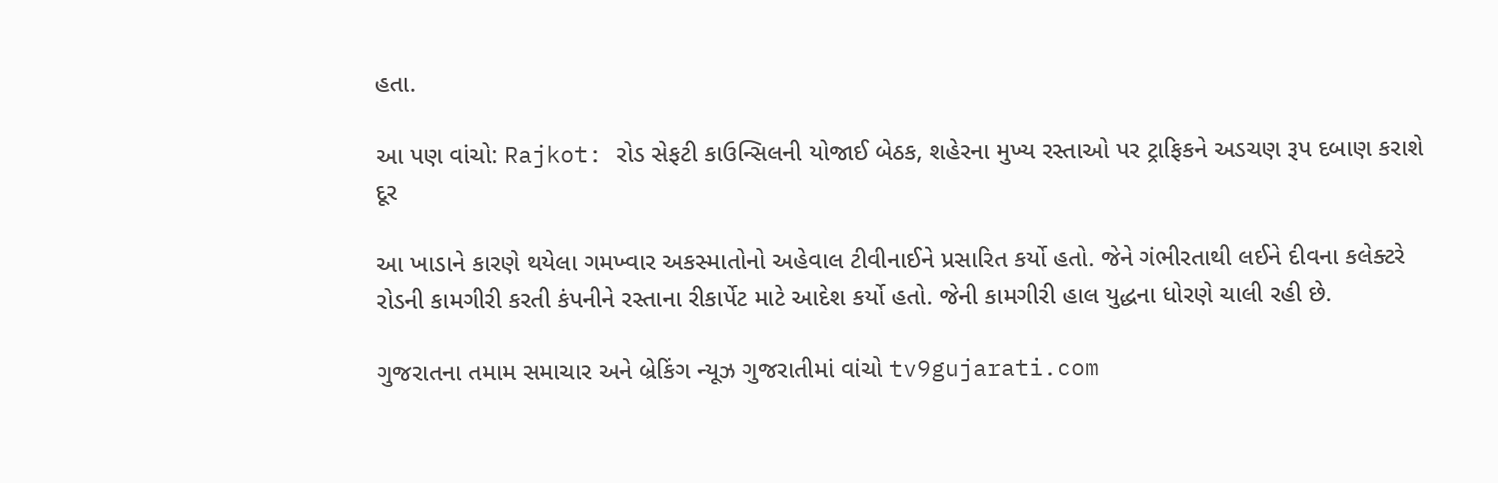હતા.

આ પણ વાંચો: Rajkot: રોડ સેફટી કાઉન્સિલની યોજાઈ બેઠક, શહેરના મુખ્ય રસ્તાઓ પર ટ્રાફિકને અડચણ રૂપ દબાણ કરાશે દૂર

આ ખાડાને કારણે થયેલા ગમખ્વાર અકસ્માતોનો અહેવાલ ટીવીનાઈને પ્રસારિત કર્યો હતો. જેને ગંભીરતાથી લઈને દીવના કલેક્ટરે રોડની કામગીરી કરતી કંપનીને રસ્તાના રીકાર્પેટ માટે આદેશ કર્યો હતો. જેની કામગીરી હાલ યુદ્ધના ધોરણે ચાલી રહી છે.

ગુજરાતના તમામ સમાચાર અને બ્રેકિંગ ન્યૂઝ ગુજરાતીમાં વાંચો tv9gujarati.com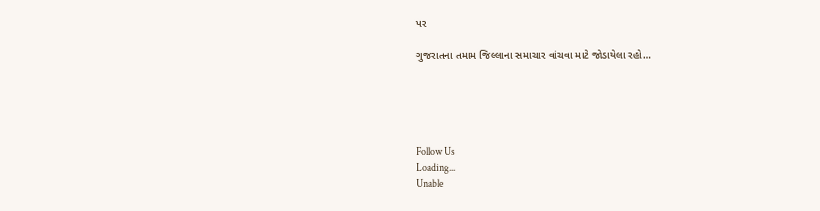પર

ગુજરાતના તમામ જિલ્લાના સમાચાર વાંચવા માટે જોડાયેલા રહો…





Follow Us
Loading...
Unable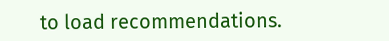to load recommendations.